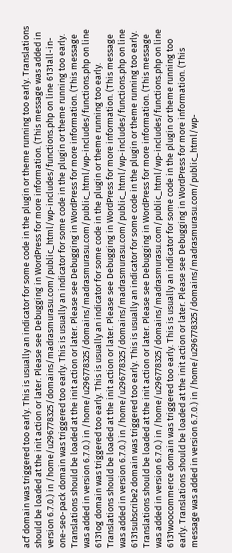acf domain was triggered too early. This is usually an indicator for some code in the plugin or theme running too early. Translations should be loaded at the init action or later. Please see Debugging in WordPress for more information. (This message was added in version 6.7.0.) in /home/u296778325/domains/madrasmurasu.com/public_html/wp-includes/functions.php on line 6131all-in-one-seo-pack domain was triggered too early. This is usually an indicator for some code in the plugin or theme running too early. Translations should be loaded at the init action or later. Please see Debugging in WordPress for more information. (This message was added in version 6.7.0.) in /home/u296778325/domains/madrasmurasu.com/public_html/wp-includes/functions.php on line 6131og domain was triggered too early. This is usually an indicator for some code in the plugin or theme running too early. Translations should be loaded at the init action or later. Please see Debugging in WordPress for more information. (This message was added in version 6.7.0.) in /home/u296778325/domains/madrasmurasu.com/public_html/wp-includes/functions.php on line 6131subscribe2 domain was triggered too early. This is usually an indicator for some code in the plugin or theme running too early. Translations should be loaded at the init action or later. Please see Debugging in WordPress for more information. (This message was added in version 6.7.0.) in /home/u296778325/domains/madrasmurasu.com/public_html/wp-includes/functions.php on line 6131woocommerce domain was triggered too early. This is usually an indicator for some code in the plugin or theme running too early. Translations should be loaded at the init action or later. Please see Debugging in WordPress for more information. (This message was added in version 6.7.0.) in /home/u296778325/domains/madrasmurasu.com/public_html/wp-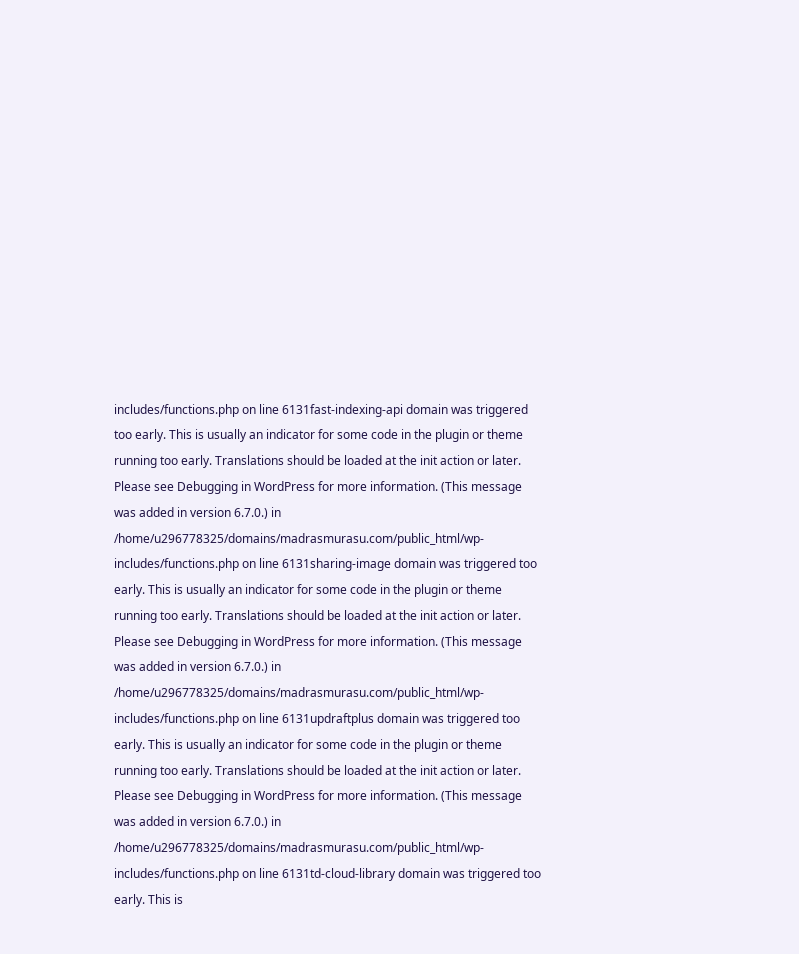includes/functions.php on line 6131fast-indexing-api domain was triggered too early. This is usually an indicator for some code in the plugin or theme running too early. Translations should be loaded at the init action or later. Please see Debugging in WordPress for more information. (This message was added in version 6.7.0.) in /home/u296778325/domains/madrasmurasu.com/public_html/wp-includes/functions.php on line 6131sharing-image domain was triggered too early. This is usually an indicator for some code in the plugin or theme running too early. Translations should be loaded at the init action or later. Please see Debugging in WordPress for more information. (This message was added in version 6.7.0.) in /home/u296778325/domains/madrasmurasu.com/public_html/wp-includes/functions.php on line 6131updraftplus domain was triggered too early. This is usually an indicator for some code in the plugin or theme running too early. Translations should be loaded at the init action or later. Please see Debugging in WordPress for more information. (This message was added in version 6.7.0.) in /home/u296778325/domains/madrasmurasu.com/public_html/wp-includes/functions.php on line 6131td-cloud-library domain was triggered too early. This is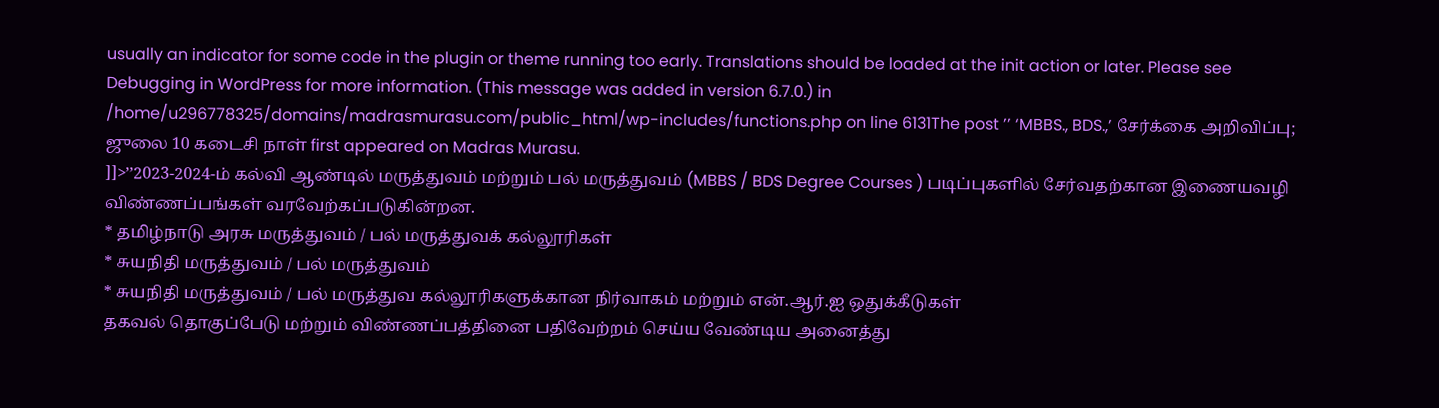usually an indicator for some code in the plugin or theme running too early. Translations should be loaded at the init action or later. Please see Debugging in WordPress for more information. (This message was added in version 6.7.0.) in /home/u296778325/domains/madrasmurasu.com/public_html/wp-includes/functions.php on line 6131The post ’’ ‘MBBS., BDS.,’ சேர்க்கை அறிவிப்பு; ஜுலை 10 கடைசி நாள் first appeared on Madras Murasu.
]]>’’2023-2024-ம் கல்வி ஆண்டில் மருத்துவம் மற்றும் பல் மருத்துவம் (MBBS / BDS Degree Courses ) படிப்புகளில் சேர்வதற்கான இணையவழி விண்ணப்பங்கள் வரவேற்கப்படுகின்றன.
* தமிழ்நாடு அரசு மருத்துவம் / பல் மருத்துவக் கல்லூரிகள்
* சுயநிதி மருத்துவம் / பல் மருத்துவம்
* சுயநிதி மருத்துவம் / பல் மருத்துவ கல்லூரிகளுக்கான நிர்வாகம் மற்றும் என்.ஆர்.ஐ ஒதுக்கீடுகள்
தகவல் தொகுப்பேடு மற்றும் விண்ணப்பத்தினை பதிவேற்றம் செய்ய வேண்டிய அனைத்து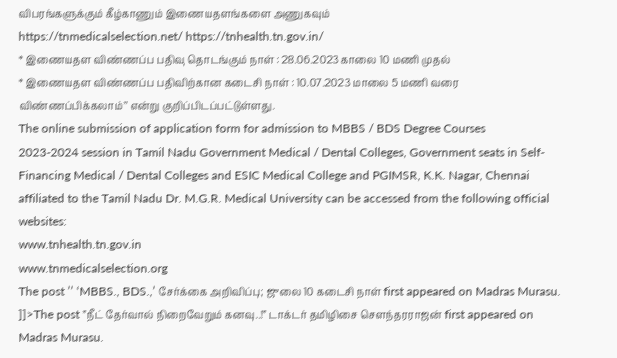விபரங்களுக்கும் கீழ்காணும் இணையதளங்களை அணுகவும்
https://tnmedicalselection.net/ https://tnhealth.tn.gov.in/
* இணையதள விண்ணப்ப பதிவு தொடங்கும் நாள் : 28.06.2023 காலை 10 மணி முதல்
* இணையதள விண்ணப்ப பதிவிற்கான கடைசி நாள் : 10.07.2023 மாலை 5 மணி வரை விண்ணப்பிக்கலாம்’’ என்று குறிப்பிடப்பட்டுள்ளது.
The online submission of application form for admission to MBBS / BDS Degree Courses
2023-2024 session in Tamil Nadu Government Medical / Dental Colleges, Government seats in Self- Financing Medical / Dental Colleges and ESIC Medical College and PGIMSR, K.K. Nagar, Chennai affiliated to the Tamil Nadu Dr. M.G.R. Medical University can be accessed from the following official websites:
www.tnhealth.tn.gov.in
www.tnmedicalselection.org
The post ’’ ‘MBBS., BDS.,’ சேர்க்கை அறிவிப்பு; ஜுலை 10 கடைசி நாள் first appeared on Madras Murasu.
]]>The post ”நீட் தேர்வால் நிறைவேறும் கனவு..!” டாக்டர் தமிழிசை சௌந்தரராஜன் first appeared on Madras Murasu.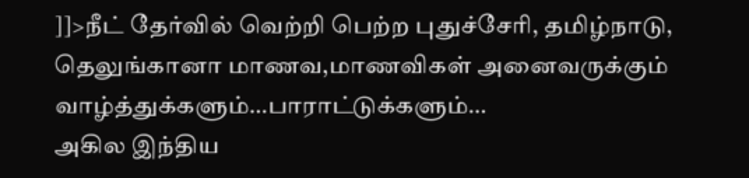]]>நீட் தேர்வில் வெற்றி பெற்ற புதுச்சேரி, தமிழ்நாடு, தெலுங்கானா மாணவ,மாணவிகள் அனைவருக்கும் வாழ்த்துக்களும்…பாராட்டுக்களும்…
அகில இந்திய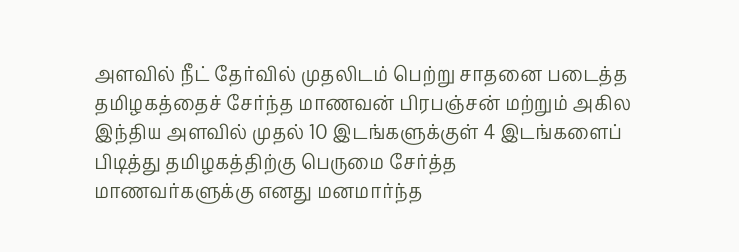அளவில் நீட் தேர்வில் முதலிடம் பெற்று சாதனை படைத்த தமிழகத்தைச் சேர்ந்த மாணவன் பிரபஞ்சன் மற்றும் அகில இந்திய அளவில் முதல் 10 இடங்களுக்குள் 4 இடங்களைப் பிடித்து தமிழகத்திற்கு பெருமை சேர்த்த
மாணவர்களுக்கு எனது மனமார்ந்த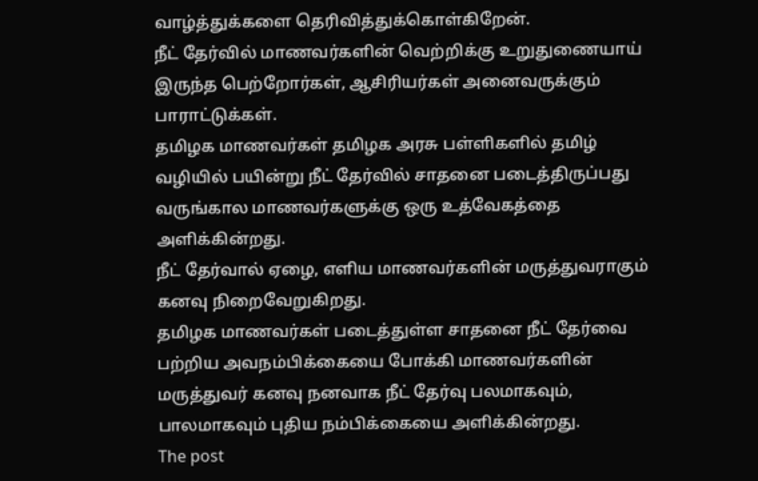வாழ்த்துக்களை தெரிவித்துக்கொள்கிறேன்.
நீட் தேர்வில் மாணவர்களின் வெற்றிக்கு உறுதுணையாய் இருந்த பெற்றோர்கள், ஆசிரியர்கள் அனைவருக்கும் பாராட்டுக்கள்.
தமிழக மாணவர்கள் தமிழக அரசு பள்ளிகளில் தமிழ் வழியில் பயின்று நீட் தேர்வில் சாதனை படைத்திருப்பது வருங்கால மாணவர்களுக்கு ஒரு உத்வேகத்தை அளிக்கின்றது.
நீட் தேர்வால் ஏழை, எளிய மாணவர்களின் மருத்துவராகும் கனவு நிறைவேறுகிறது.
தமிழக மாணவர்கள் படைத்துள்ள சாதனை நீட் தேர்வை பற்றிய அவநம்பிக்கையை போக்கி மாணவர்களின் மருத்துவர் கனவு நனவாக நீட் தேர்வு பலமாகவும், பாலமாகவும் புதிய நம்பிக்கையை அளிக்கின்றது.
The post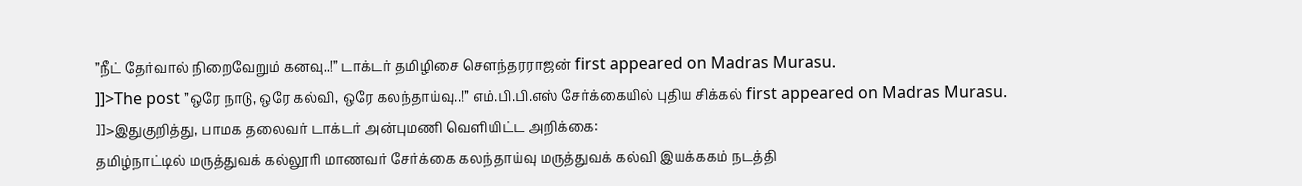”நீட் தேர்வால் நிறைவேறும் கனவு..!” டாக்டர் தமிழிசை சௌந்தரராஜன் first appeared on Madras Murasu.
]]>The post ’’ஒரே நாடு, ஒரே கல்வி, ஒரே கலந்தாய்வு..!’’ எம்.பி.பி.எஸ் சேர்க்கையில் புதிய சிக்கல் first appeared on Madras Murasu.
]]>இதுகுறித்து, பாமக தலைவர் டாக்டர் அன்புமணி வெளியிட்ட அறிக்கை:
தமிழ்நாட்டில் மருத்துவக் கல்லூரி மாணவர் சேர்க்கை கலந்தாய்வு மருத்துவக் கல்வி இயக்ககம் நடத்தி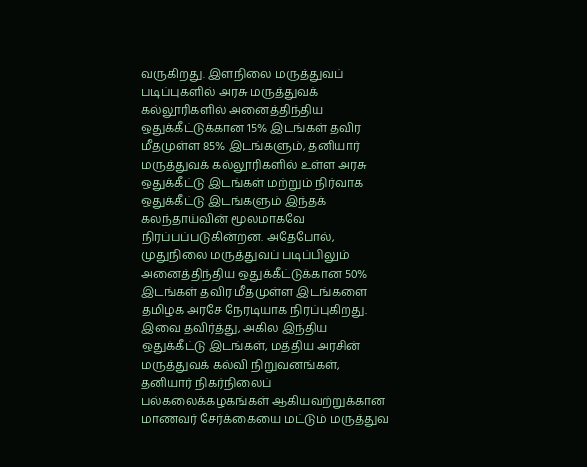வருகிறது. இளநிலை மருத்துவப் படிப்புகளில் அரசு மருத்துவக் கல்லூரிகளில் அனைத்திந்திய ஒதுக்கீட்டுக்கான 15% இடங்கள் தவிர மீதமுள்ள 85% இடங்களும், தனியார் மருத்துவக் கல்லூரிகளில் உள்ள அரசு ஒதுக்கீட்டு இடங்கள் மற்றும் நிர்வாக ஒதுக்கீட்டு இடங்களும் இந்தக் கலந்தாய்வின் மூலமாகவே நிரப்பப்படுகின்றன. அதேபோல், முதுநிலை மருத்துவப் படிப்பிலும் அனைத்திந்திய ஒதுக்கீட்டுக்கான 50% இடங்கள் தவிர மீதமுள்ள இடங்களை தமிழக அரசே நேரடியாக நிரப்புகிறது.
இவை தவிர்த்து, அகில இந்திய ஒதுக்கீட்டு இடங்கள், மத்திய அரசின் மருத்துவக் கல்வி நிறுவனங்கள், தனியார் நிகர்நிலைப் பல்கலைக்கழகங்கள் ஆகியவற்றுக்கான மாணவர் சேர்க்கையை மட்டும் மருத்துவ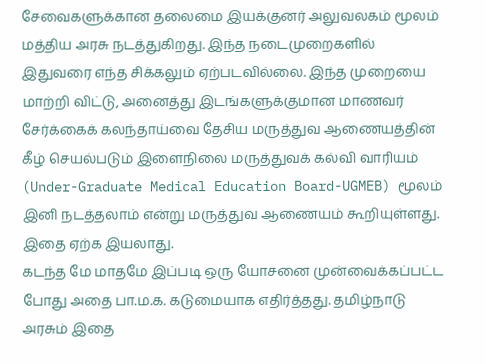சேவைகளுக்கான தலைமை இயக்குனர் அலுவலகம் மூலம் மத்திய அரசு நடத்துகிறது. இந்த நடைமுறைகளில் இதுவரை எந்த சிக்கலும் ஏற்படவில்லை. இந்த முறையை மாற்றி விட்டு, அனைத்து இடங்களுக்குமான மாணவர் சேர்க்கைக் கலந்தாய்வை தேசிய மருத்துவ ஆணையத்தின் கீழ் செயல்படும் இளைநிலை மருத்துவக் கல்வி வாரியம் (Under-Graduate Medical Education Board-UGMEB) மூலம் இனி நடத்தலாம் என்று மருத்துவ ஆணையம் கூறியுள்ளது. இதை ஏற்க இயலாது.
கடந்த மே மாதமே இப்படி ஒரு யோசனை முன்வைக்கப்பட்ட போது அதை பா.ம.க. கடுமையாக எதிர்த்தது. தமிழ்நாடு அரசும் இதை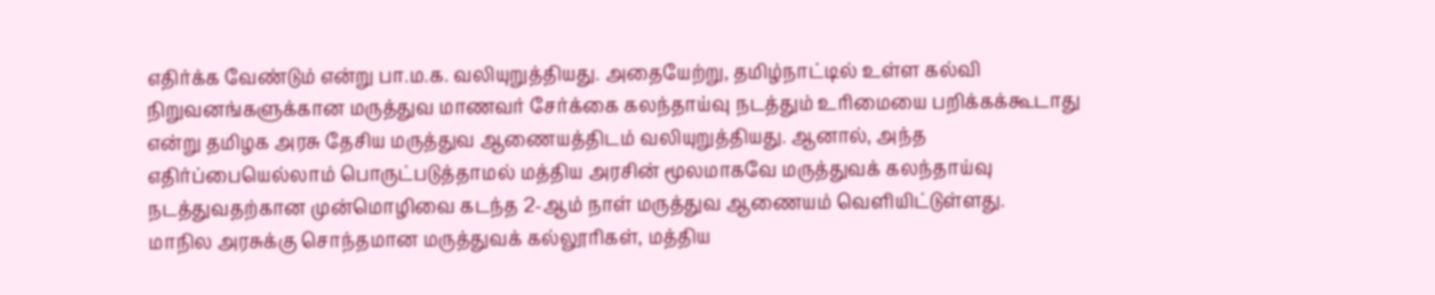எதிர்க்க வேண்டும் என்று பா.ம.க. வலியுறுத்தியது. அதையேற்று, தமிழ்நாட்டில் உள்ள கல்வி நிறுவனங்களுக்கான மருத்துவ மாணவர் சேர்க்கை கலந்தாய்வு நடத்தும் உரிமையை பறிக்கக்கூடாது என்று தமிழக அரசு தேசிய மருத்துவ ஆணையத்திடம் வலியுறுத்தியது. ஆனால், அந்த எதிர்ப்பையெல்லாம் பொருட்படுத்தாமல் மத்திய அரசின் மூலமாகவே மருத்துவக் கலந்தாய்வு நடத்துவதற்கான முன்மொழிவை கடந்த 2-ஆம் நாள் மருத்துவ ஆணையம் வெளியிட்டுள்ளது.
மாநில அரசுக்கு சொந்தமான மருத்துவக் கல்லூரிகள், மத்திய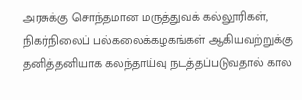அரசுக்கு சொந்தமான மருத்துவக் கல்லூரிகள், நிகர்நிலைப் பல்கலைக்கழகங்கள் ஆகியவற்றுக்கு தனித்தனியாக கலந்தாய்வு நடத்தப்படுவதால் கால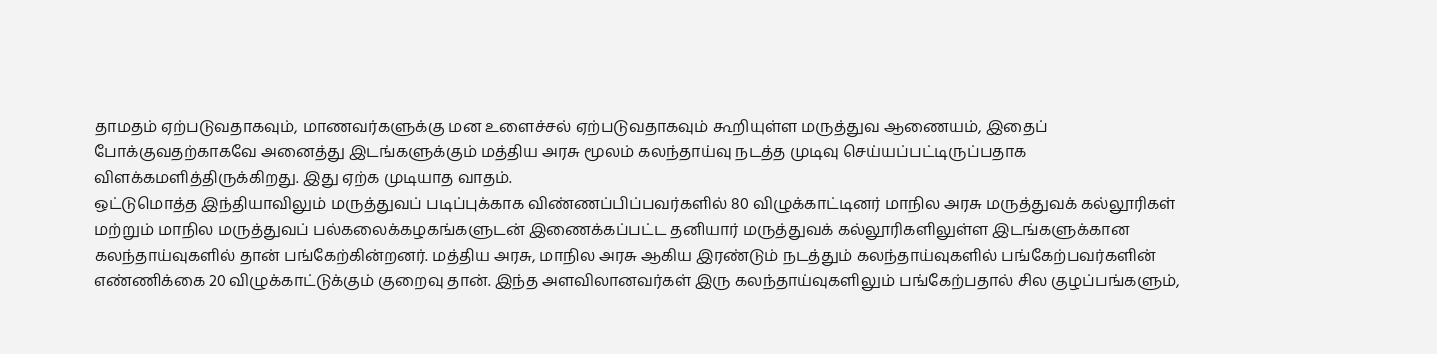தாமதம் ஏற்படுவதாகவும், மாணவர்களுக்கு மன உளைச்சல் ஏற்படுவதாகவும் கூறியுள்ள மருத்துவ ஆணையம், இதைப் போக்குவதற்காகவே அனைத்து இடங்களுக்கும் மத்திய அரசு மூலம் கலந்தாய்வு நடத்த முடிவு செய்யப்பட்டிருப்பதாக விளக்கமளித்திருக்கிறது. இது ஏற்க முடியாத வாதம்.
ஒட்டுமொத்த இந்தியாவிலும் மருத்துவப் படிப்புக்காக விண்ணப்பிப்பவர்களில் 80 விழுக்காட்டினர் மாநில அரசு மருத்துவக் கல்லூரிகள் மற்றும் மாநில மருத்துவப் பல்கலைக்கழகங்களுடன் இணைக்கப்பட்ட தனியார் மருத்துவக் கல்லூரிகளிலுள்ள இடங்களுக்கான கலந்தாய்வுகளில் தான் பங்கேற்கின்றனர். மத்திய அரசு, மாநில அரசு ஆகிய இரண்டும் நடத்தும் கலந்தாய்வுகளில் பங்கேற்பவர்களின் எண்ணிக்கை 20 விழுக்காட்டுக்கும் குறைவு தான். இந்த அளவிலானவர்கள் இரு கலந்தாய்வுகளிலும் பங்கேற்பதால் சில குழப்பங்களும்,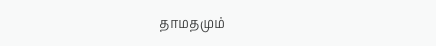தாமதமும்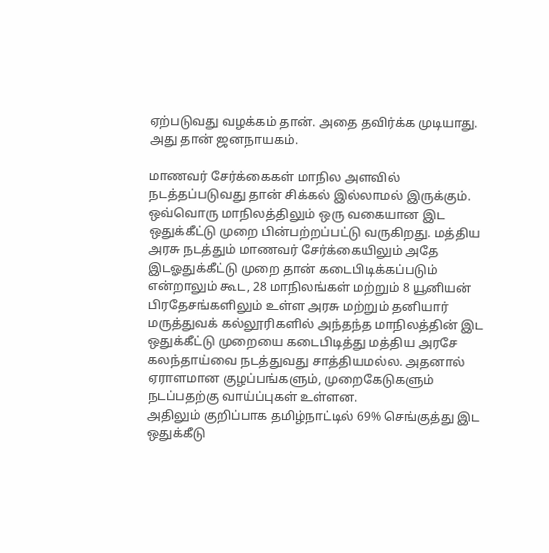ஏற்படுவது வழக்கம் தான். அதை தவிர்க்க முடியாது. அது தான் ஜனநாயகம்.

மாணவர் சேர்க்கைகள் மாநில அளவில் நடத்தப்படுவது தான் சிக்கல் இல்லாமல் இருக்கும். ஒவ்வொரு மாநிலத்திலும் ஒரு வகையான இட ஒதுக்கீட்டு முறை பின்பற்றப்பட்டு வருகிறது. மத்திய அரசு நடத்தும் மாணவர் சேர்க்கையிலும் அதே இடஓதுக்கீட்டு முறை தான் கடைபிடிக்கப்படும் என்றாலும் கூட, 28 மாநிலங்கள் மற்றும் 8 யூனியன் பிரதேசங்களிலும் உள்ள அரசு மற்றும் தனியார் மருத்துவக் கல்லூரிகளில் அந்தந்த மாநிலத்தின் இட ஒதுக்கீட்டு முறையை கடைபிடித்து மத்திய அரசே கலந்தாய்வை நடத்துவது சாத்தியமல்ல. அதனால் ஏராளமான குழப்பங்களும், முறைகேடுகளும் நடப்பதற்கு வாய்ப்புகள் உள்ளன.
அதிலும் குறிப்பாக தமிழ்நாட்டில் 69% செங்குத்து இட ஒதுக்கீடு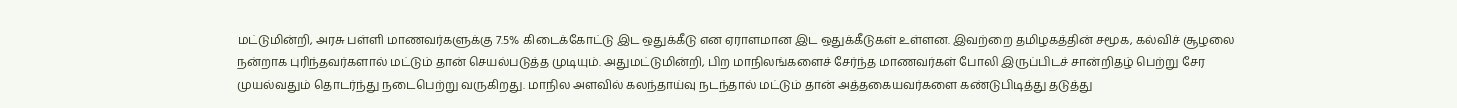மட்டுமின்றி, அரசு பள்ளி மாணவர்களுக்கு 7.5% கிடைக்கோட்டு இட ஒதுக்கீடு என ஏராளமான இட ஒதுக்கீடுகள் உள்ளன. இவற்றை தமிழகத்தின் சமூக, கல்விச் சூழலை நன்றாக புரிந்தவர்களால் மட்டும் தான் செயல்படுத்த முடியும். அதுமட்டுமின்றி, பிற மாநிலங்களைச் சேர்ந்த மாணவர்கள் போலி இருப்பிடச் சான்றிதழ் பெற்று சேர முயல்வதும் தொடர்ந்து நடைபெற்று வருகிறது. மாநில அளவில் கலந்தாய்வு நடந்தால் மட்டும் தான் அத்தகையவர்களை கண்டுபிடித்து தடுத்து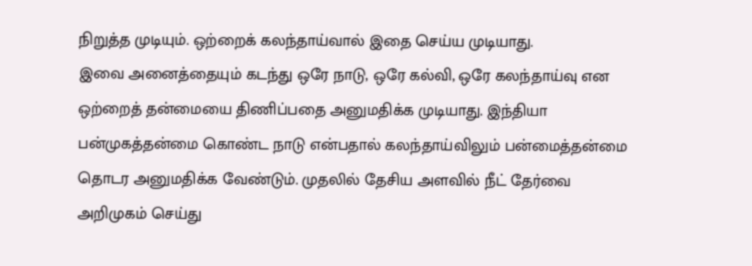நிறுத்த முடியும். ஒற்றைக் கலந்தாய்வால் இதை செய்ய முடியாது.
இவை அனைத்தையும் கடந்து ஒரே நாடு, ஒரே கல்வி, ஒரே கலந்தாய்வு என ஒற்றைத் தன்மையை திணிப்பதை அனுமதிக்க முடியாது. இந்தியா பன்முகத்தன்மை கொண்ட நாடு என்பதால் கலந்தாய்விலும் பன்மைத்தன்மை தொடர அனுமதிக்க வேண்டும். முதலில் தேசிய அளவில் நீட் தேர்வை அறிமுகம் செய்து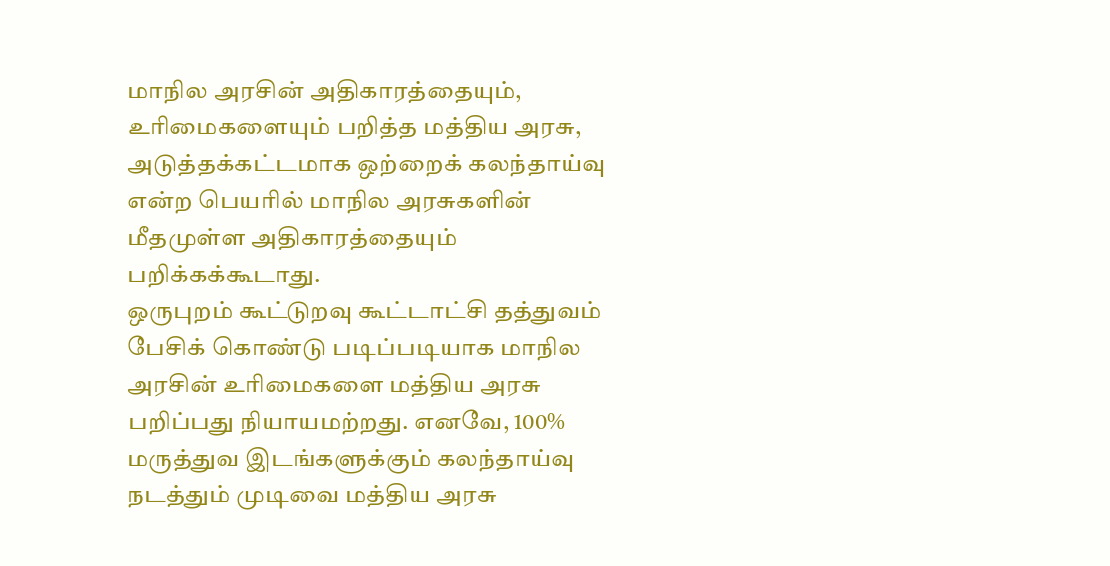மாநில அரசின் அதிகாரத்தையும், உரிமைகளையும் பறித்த மத்திய அரசு, அடுத்தக்கட்டமாக ஒற்றைக் கலந்தாய்வு என்ற பெயரில் மாநில அரசுகளின் மீதமுள்ள அதிகாரத்தையும் பறிக்கக்கூடாது.
ஒருபுறம் கூட்டுறவு கூட்டாட்சி தத்துவம் பேசிக் கொண்டு படிப்படியாக மாநில அரசின் உரிமைகளை மத்திய அரசு பறிப்பது நியாயமற்றது. எனவே, 100% மருத்துவ இடங்களுக்கும் கலந்தாய்வு நடத்தும் முடிவை மத்திய அரசு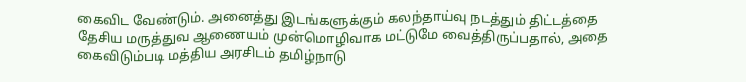கைவிட வேண்டும். அனைத்து இடங்களுக்கும் கலந்தாய்வு நடத்தும் திட்டத்தை தேசிய மருத்துவ ஆணையம் முன்மொழிவாக மட்டுமே வைத்திருப்பதால், அதை கைவிடும்படி மத்திய அரசிடம் தமிழ்நாடு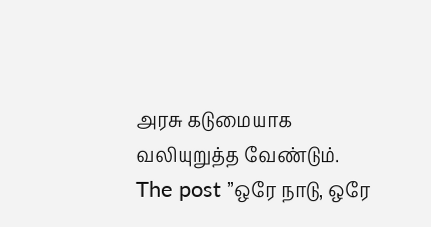அரசு கடுமையாக வலியுறுத்த வேண்டும்.
The post ’’ஒரே நாடு, ஒரே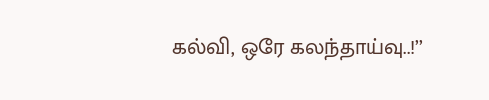கல்வி, ஒரே கலந்தாய்வு..!’’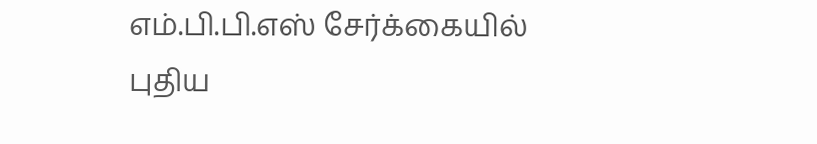எம்.பி.பி.எஸ் சேர்க்கையில் புதிய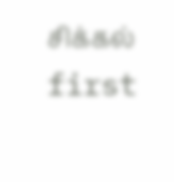சிக்கல் first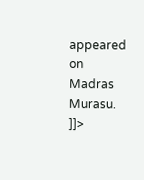appeared on Madras Murasu.
]]>